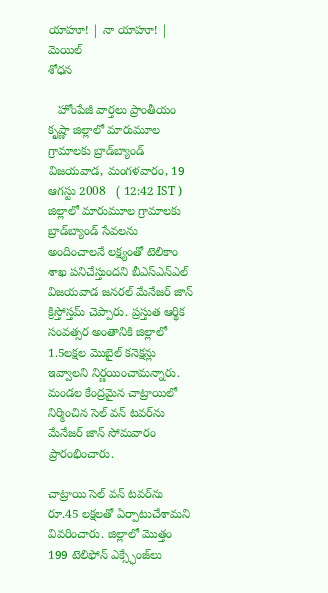యాహూ! | నా యాహూ! | మెయిల్
శోధన

   హోంపేజీ వార్తలు ప్రాంతీయం
కృష్ణా జిల్లాలో మారుమూల గ్రామాలకు బ్రాడ్‌బ్యాండ్
విజయవాడ, మంగళవారం, 19 ఆగస్టు 2008   ( 12:42 IST )
జిల్లాలో మారుమూల గ్రామాలకు బ్రాడ్‌బ్యాండ్ సేవలను అందించాలనే లక్ష్యంతో టెలికాం శాఖ పనిచేస్తుందని బీఎస్ఎన్ఎల్ విజయవాడ జనరల్ మేనేజర్ జాన్ క్రిస్తోస్తమ్ చెప్పారు. ప్రస్తుత ఆర్థిక సంవత్సర అంతానికి జిల్లాలో 1.5లక్షల మొబైల్ కనెక్షన్లు ఇవ్వాలని నిర్ణయించామన్నారు. మండల కేంద్రమైన చాట్రాయిలో నిర్మించిన సెల్‌ వన్ టవర్‌ను మేనేజర్ జాన్ సోమవారం ప్రారంభించారు.

చాట్రాయి సెల్‌ వన్ టవర్‌ను రూ.45 లక్షలతో ఏర్పాటుచేశామని వివరించారు. జిల్లాలో మొత్తం 199 టెలిఫోన్ ఎక్స్ఛేంజ్‌లు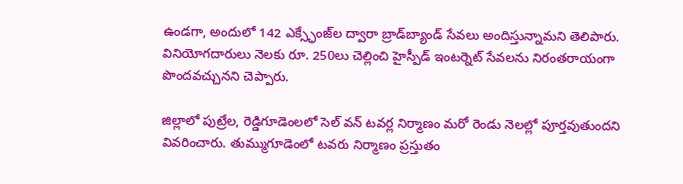ఉండగా, అందులో 142 ఎక్స్ఛేంజ్‌ల ద్వారా బ్రాడ్‌బ్యాండ్ సేవలు అందిస్తున్నామని తెలిపారు. వినియోగదారులు నెలకు రూ. 250లు చెల్లించి హైస్పీడ్ ఇంటర్నెట్ సేవలను నిరంతరాయంగా పొందవచ్చునని చెప్పారు.

జిల్లాలో పుట్రేల, రెడ్డిగూడెంలలో సెల్‌ వన్ టవర్ల నిర్మాణం మరో రెండు నెలల్లో పూర్తవుతుందని వివరించారు. తుమ్ముగూడెంలో టవరు నిర్మాణం ప్రస్తుతం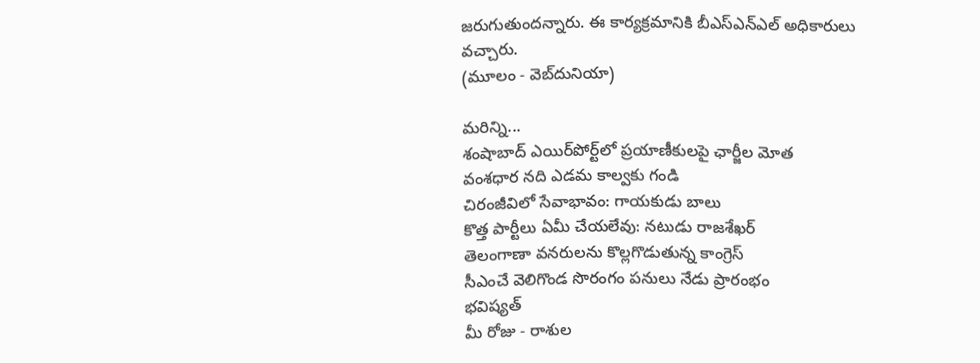జరుగుతుందన్నారు. ఈ కార్యక్రమానికి బీఎస్ఎన్ఎల్ అధికారులు వచ్చారు.
(మూలం - వెబ్‌దునియా)

మరిన్ని...
శంషాబాద్ ఎయిర్‌పోర్ట్‌లో ప్రయాణీకులపై ఛార్జీల మోత
వంశధార నది ఎడమ కాల్వకు గండి
చిరంజీవిలో సేవాభావం: గాయకుడు బాలు
కొత్త పార్టీలు ఏమీ చేయలేవు: నటుడు రాజశేఖర్
తెలంగాణా వనరులను కొల్లగొడుతున్న కాంగ్రెస్
సీఎంచే వెలిగొండ సొరంగం పనులు నేడు ప్రారంభం
భవిష్యత్
మీ రోజు - రాశుల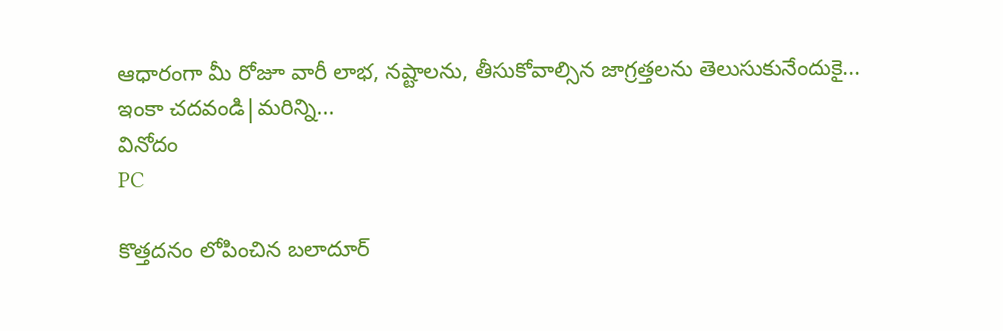ఆధారంగా మీ రోజూ వారీ లాభ, నష్టాలను, తీసుకోవాల్సిన జాగ్రత్తలను తెలుసుకునేందుకై...
ఇంకా చదవండి|మరిన్ని...
వినోదం
PC

కొత్తదనం లోపించిన బలాదూర్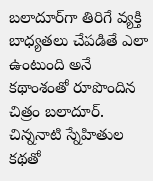బలాదూర్‌గా తిరిగే వ్యక్తి బాధ్యతలు చేపడితే ఎలా ఉంటుంది అనే కథాంశంతో రూపొందిన చిత్రం బలాదూర్.
చిన్ననాటి స్నేహితుల కథతో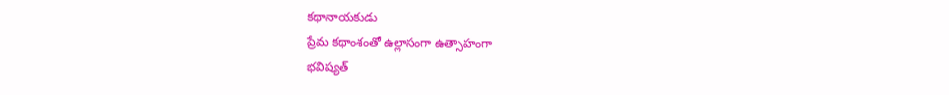కథానాయకుడు
ప్రేమ కథాంశంతో ఉల్లాసంగా ఉత్సాహంగా
భవిష్యత్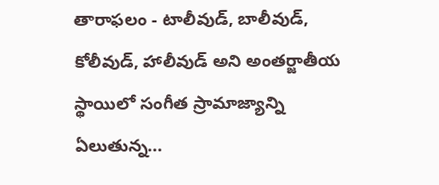తారాఫలం - టాలీవుడ్, బాలీవుడ్, కోలీవుడ్, హాలీవుడ్‌ అని అంతర్జాతీయ స్థాయిలో సంగీత స్రామాజ్యాన్ని ఏలుతున్న...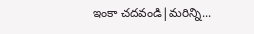ఇంకా చదవండి|మరిన్ని...